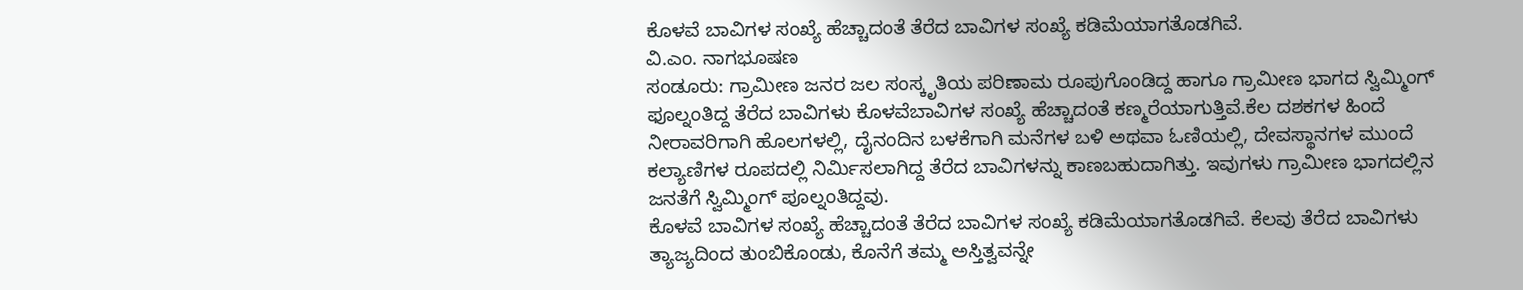ಕೊಳವೆ ಬಾವಿಗಳ ಸಂಖ್ಯೆ ಹೆಚ್ಚಾದಂತೆ ತೆರೆದ ಬಾವಿಗಳ ಸಂಖ್ಯೆ ಕಡಿಮೆಯಾಗತೊಡಗಿವೆ.
ವಿ.ಎಂ. ನಾಗಭೂಷಣ
ಸಂಡೂರು: ಗ್ರಾಮೀಣ ಜನರ ಜಲ ಸಂಸ್ಕೃತಿಯ ಪರಿಣಾಮ ರೂಪುಗೊಂಡಿದ್ದ ಹಾಗೂ ಗ್ರಾಮೀಣ ಭಾಗದ ಸ್ವಿಮ್ಮಿಂಗ್ ಫೂಲ್ನಂತಿದ್ದ ತೆರೆದ ಬಾವಿಗಳು ಕೊಳವೆಬಾವಿಗಳ ಸಂಖ್ಯೆ ಹೆಚ್ಚಾದಂತೆ ಕಣ್ಮರೆಯಾಗುತ್ತಿವೆ.ಕೆಲ ದಶಕಗಳ ಹಿಂದೆ ನೀರಾವರಿಗಾಗಿ ಹೊಲಗಳಲ್ಲಿ, ದೈನಂದಿನ ಬಳಕೆಗಾಗಿ ಮನೆಗಳ ಬಳಿ ಅಥವಾ ಓಣಿಯಲ್ಲಿ, ದೇವಸ್ಥಾನಗಳ ಮುಂದೆ ಕಲ್ಯಾಣಿಗಳ ರೂಪದಲ್ಲಿ ನಿರ್ಮಿಸಲಾಗಿದ್ದ ತೆರೆದ ಬಾವಿಗಳನ್ನು ಕಾಣಬಹುದಾಗಿತ್ತು. ಇವುಗಳು ಗ್ರಾಮೀಣ ಭಾಗದಲ್ಲಿನ ಜನತೆಗೆ ಸ್ವಿಮ್ಮಿಂಗ್ ಪೂಲ್ನಂತಿದ್ದವು.
ಕೊಳವೆ ಬಾವಿಗಳ ಸಂಖ್ಯೆ ಹೆಚ್ಚಾದಂತೆ ತೆರೆದ ಬಾವಿಗಳ ಸಂಖ್ಯೆ ಕಡಿಮೆಯಾಗತೊಡಗಿವೆ. ಕೆಲವು ತೆರೆದ ಬಾವಿಗಳು ತ್ಯಾಜ್ಯದಿಂದ ತುಂಬಿಕೊಂಡು, ಕೊನೆಗೆ ತಮ್ಮ ಅಸ್ತಿತ್ವವನ್ನೇ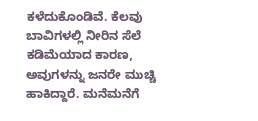ಕಳೆದುಕೊಂಡಿವೆ. ಕೆಲವು ಬಾವಿಗಳಲ್ಲಿ ನೀರಿನ ಸೆಲೆ ಕಡಿಮೆಯಾದ ಕಾರಣ, ಅವುಗಳನ್ನು ಜನರೇ ಮುಚ್ಚಿ ಹಾಕಿದ್ದಾರೆ. ಮನೆಮನೆಗೆ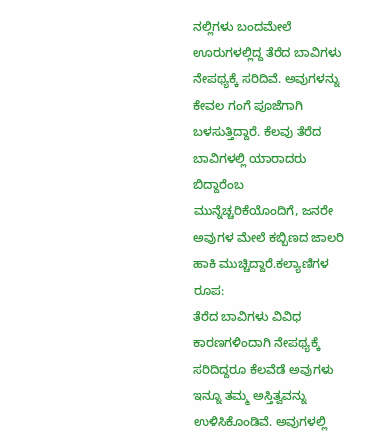ನಲ್ಲಿಗಳು ಬಂದಮೇಲೆ ಊರುಗಳಲ್ಲಿದ್ದ ತೆರೆದ ಬಾವಿಗಳು ನೇಪಥ್ಯಕ್ಕೆ ಸರಿದಿವೆ. ಅವುಗಳನ್ನು ಕೇವಲ ಗಂಗೆ ಪೂಜೆಗಾಗಿ ಬಳಸುತ್ತಿದ್ದಾರೆ. ಕೆಲವು ತೆರೆದ ಬಾವಿಗಳಲ್ಲಿ ಯಾರಾದರು ಬಿದ್ದಾರೆಂಬ ಮುನ್ನೆಚ್ಚರಿಕೆಯೊಂದಿಗೆ, ಜನರೇ ಅವುಗಳ ಮೇಲೆ ಕಬ್ಬಿಣದ ಜಾಲರಿ ಹಾಕಿ ಮುಚ್ಚಿದ್ದಾರೆ.ಕಲ್ಯಾಣಿಗಳ ರೂಪ:
ತೆರೆದ ಬಾವಿಗಳು ವಿವಿಧ ಕಾರಣಗಳಿಂದಾಗಿ ನೇಪಥ್ಯಕ್ಕೆ ಸರಿದಿದ್ದರೂ ಕೆಲವೆಡೆ ಅವುಗಳು ಇನ್ನೂ ತಮ್ಮ ಅಸ್ತಿತ್ವವನ್ನು ಉಳಿಸಿಕೊಂಡಿವೆ. ಅವುಗಳಲ್ಲಿ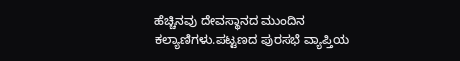ಹೆಚ್ಚಿನವು ದೇವಸ್ಥಾನದ ಮುಂದಿನ ಕಲ್ಯಾಣಿಗಳು.ಪಟ್ಟಣದ ಪುರಸಭೆ ವ್ಯಾಪ್ತಿಯ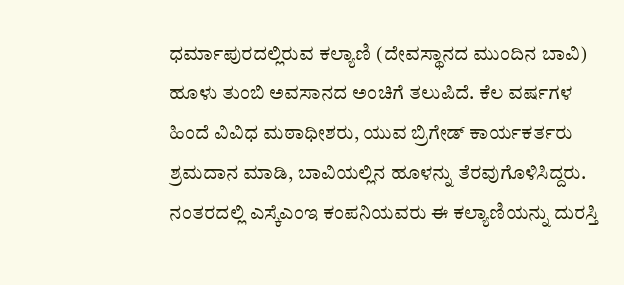ಧರ್ಮಾಪುರದಲ್ಲಿರುವ ಕಲ್ಯಾಣಿ (ದೇವಸ್ಥಾನದ ಮುಂದಿನ ಬಾವಿ) ಹೂಳು ತುಂಬಿ ಅವಸಾನದ ಅಂಚಿಗೆ ತಲುಪಿದೆ. ಕೆಲ ವರ್ಷಗಳ ಹಿಂದೆ ವಿವಿಧ ಮಠಾಧೀಶರು, ಯುವ ಬ್ರಿಗೇಡ್ ಕಾರ್ಯಕರ್ತರು ಶ್ರಮದಾನ ಮಾಡಿ, ಬಾವಿಯಲ್ಲಿನ ಹೂಳನ್ನು ತೆರವುಗೊಳಿಸಿದ್ದರು. ನಂತರದಲ್ಲಿ ಎಸ್ಕೆಎಂಇ ಕಂಪನಿಯವರು ಈ ಕಲ್ಯಾಣಿಯನ್ನು ದುರಸ್ತಿ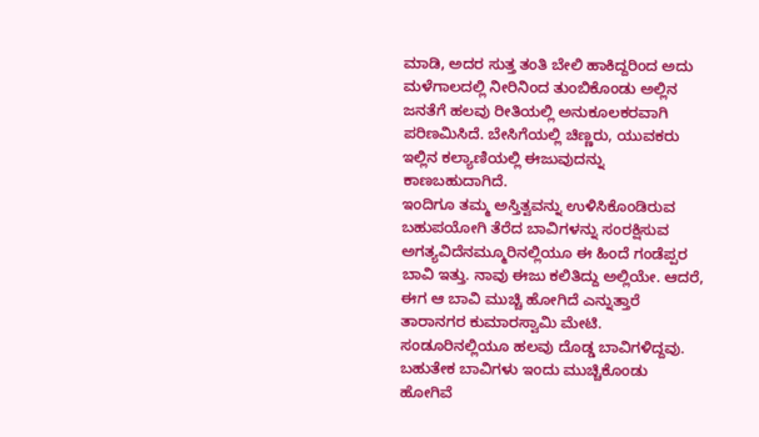ಮಾಡಿ, ಅದರ ಸುತ್ತ ತಂತಿ ಬೇಲಿ ಹಾಕಿದ್ದರಿಂದ ಅದು ಮಳೆಗಾಲದಲ್ಲಿ ನೀರಿನಿಂದ ತುಂಬಿಕೊಂಡು ಅಲ್ಲಿನ ಜನತೆಗೆ ಹಲವು ರೀತಿಯಲ್ಲಿ ಅನುಕೂಲಕರವಾಗಿ ಪರಿಣಮಿಸಿದೆ. ಬೇಸಿಗೆಯಲ್ಲಿ ಚಿಣ್ಣರು, ಯುವಕರು ಇಲ್ಲಿನ ಕಲ್ಯಾಣಿಯಲ್ಲಿ ಈಜುವುದನ್ನು ಕಾಣಬಹುದಾಗಿದೆ.
ಇಂದಿಗೂ ತಮ್ಮ ಅಸ್ತಿತ್ವವನ್ನು ಉಳಿಸಿಕೊಂಡಿರುವ ಬಹುಪಯೋಗಿ ತೆರೆದ ಬಾವಿಗಳನ್ನು ಸಂರಕ್ಷಿಸುವ ಅಗತ್ಯವಿದೆನಮ್ಮೂರಿನಲ್ಲಿಯೂ ಈ ಹಿಂದೆ ಗಂಡೆಪ್ಪರ ಬಾವಿ ಇತ್ತು. ನಾವು ಈಜು ಕಲಿತಿದ್ದು ಅಲ್ಲಿಯೇ. ಆದರೆ, ಈಗ ಆ ಬಾವಿ ಮುಚ್ಚಿ ಹೋಗಿದೆ ಎನ್ನುತ್ತಾರೆ ತಾರಾನಗರ ಕುಮಾರಸ್ವಾಮಿ ಮೇಟಿ.
ಸಂಡೂರಿನಲ್ಲಿಯೂ ಹಲವು ದೊಡ್ಡ ಬಾವಿಗಳಿದ್ದವು. ಬಹುತೇಕ ಬಾವಿಗಳು ಇಂದು ಮುಚ್ಚಿಕೊಂಡು ಹೋಗಿವೆ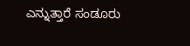ಎನ್ನುತ್ತಾರೆ ಸಂಡೂರು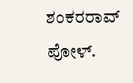ಶಂಕರರಾವ್ ಪೋಳ್.